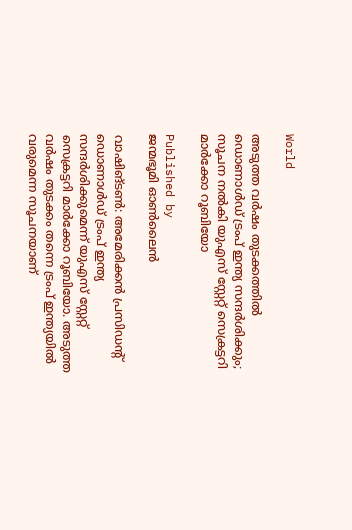World

അടുത്ത വര്‍ഷം തുടക്കത്തിൽ ഡൊണാള്‍ഡ് ട്രംപ് ഇന്ത്യ സന്ദര്‍ശിക്കും; സൂചന നൽകി യുഎസ് സ്റ്റേറ്റ് സെക്രട്ടറി മാര്‍ക്കോ റൂബിയോ

Published by
ജന്മഭൂമി ഓണ്‍ലൈന്‍

വാഷിങ്ടൺ: അമേരിക്കന്‍ പ്രസിഡന്റ് ഡൊണാള്‍ഡ് ട്രംപ് ഇന്ത്യ സന്ദര്‍ശിക്കുമെന്ന് യുഎസ് സ്റ്റേറ്റ് സെക്രട്ടറി മാര്‍ക്കോ റൂബിയോ. അടുത്ത വര്‍ഷം തുടക്കം തന്നെ ട്രംപ് ഇന്ത്യയില്‍ വരുമെന്ന സൂചനയാണ്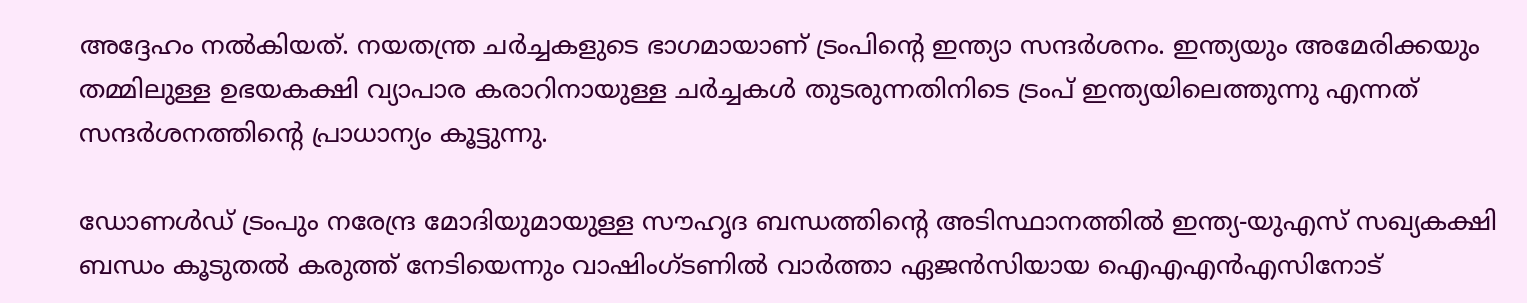അദ്ദേഹം നൽകിയത്. നയതന്ത്ര ചര്‍ച്ചകളുടെ ഭാഗമായാണ് ട്രംപിന്റെ ഇന്ത്യാ സന്ദര്‍ശനം. ഇന്ത്യയും അമേരിക്കയും തമ്മിലുള്ള ഉഭയകക്ഷി വ്യാപാര കരാറിനായുള്ള ചർച്ചകൾ തുടരുന്നതിനിടെ ട്രംപ് ഇന്ത്യയിലെത്തുന്നു എന്നത് സന്ദർശനത്തിന്റെ പ്രാധാന്യം കൂട്ടുന്നു.

ഡോണള്‍ഡ് ട്രംപും നരേന്ദ്ര മോദിയുമായുള്ള സൗഹൃദ ബന്ധത്തിന്റെ അടിസ്ഥാനത്തില്‍ ഇന്ത്യ-യുഎസ് സഖ്യകക്ഷി ബന്ധം കൂടുതല്‍ കരുത്ത് നേടിയെന്നും വാഷിംഗ്ടണിൽ വാർത്താ ഏജൻസിയായ ഐഎഎൻഎസിനോട്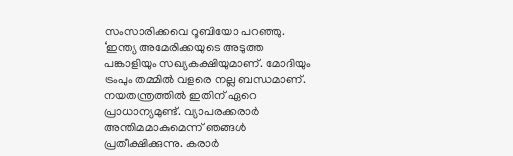സംസാരിക്കവെ റൂബിയോ പറഞ്ഞു. ‘ഇന്ത്യ അമേരിക്കയുടെ അടുത്ത പങ്കാളിയും സഖ്യകക്ഷിയുമാണ്. മോദിയും ട്രംപും തമ്മിൽ വളരെ നല്ല ബന്ധമാണ്. നയതന്ത്രത്തിൽ ഇതിന് ഏറെ പ്രാധാന്യമുണ്ട്. വ്യാപരക്കരാർ അന്തിമമാകുമെന്ന് ഞങ്ങൾ പ്രതീക്ഷിക്കുന്നു. കരാർ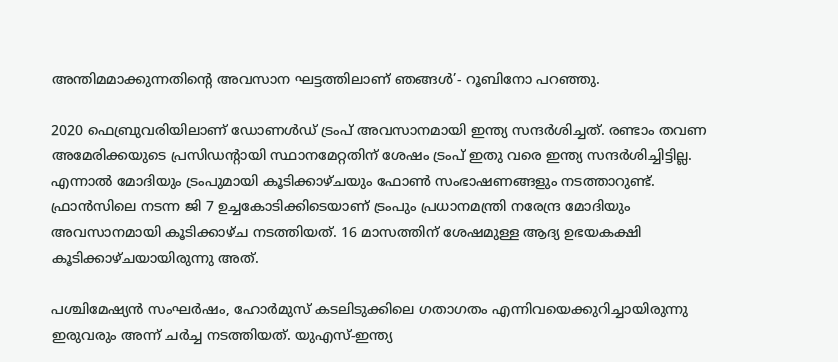അന്തിമമാക്കുന്നതിന്റെ അവസാന ഘട്ടത്തിലാണ് ഞങ്ങൾ’- റൂബിനോ പറഞ്ഞു.

2020 ഫെബ്രുവരിയിലാണ് ഡോണള്‍ഡ് ട്രംപ് അവസാനമായി ഇന്ത്യ സന്ദര്‍ശിച്ചത്. രണ്ടാം തവണ അമേരിക്കയുടെ പ്രസിഡന്റായി സ്ഥാനമേറ്റതിന് ശേഷം ട്രംപ് ഇതു വരെ ഇന്ത്യ സന്ദര്‍ശിച്ചിട്ടില്ല. എന്നാല്‍ മോദിയും ട്രംപുമായി കൂടിക്കാഴ്ചയും ഫോണ്‍ സംഭാഷണങ്ങളും നടത്താറുണ്ട്. ഫ്രാന്‍സിലെ നടന്ന ജി 7 ഉച്ചകോടിക്കിടെയാണ് ട്രംപും പ്രധാനമന്ത്രി നരേന്ദ്ര മോദിയും അവസാനമായി കൂടിക്കാഴ്ച നടത്തിയത്. 16 മാസത്തിന് ശേഷമുള്ള ആദ്യ ഉഭയകക്ഷി കൂടിക്കാഴ്ചയായിരുന്നു അത്.

പശ്ചിമേഷ്യൻ സംഘർഷം, ഹോർമുസ് കടലിടുക്കിലെ ഗതാഗതം എന്നിവയെക്കുറിച്ചായിരുന്നു ഇരുവരും അന്ന് ചർച്ച നടത്തിയത്. യുഎസ്-ഇന്ത്യ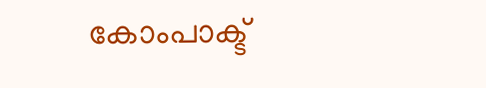കോംപാക്ട്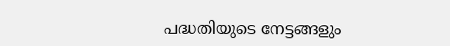പദ്ധതിയുടെ നേട്ടങ്ങളും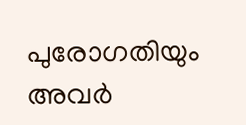പുരോഗതിയും അവർ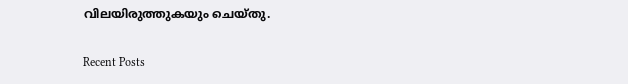വിലയിരുത്തുകയും ചെയ്തു.

Recent Posts